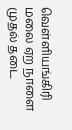வெள்ளியங்கிரி மலை ஏற நாளை முதல் தடை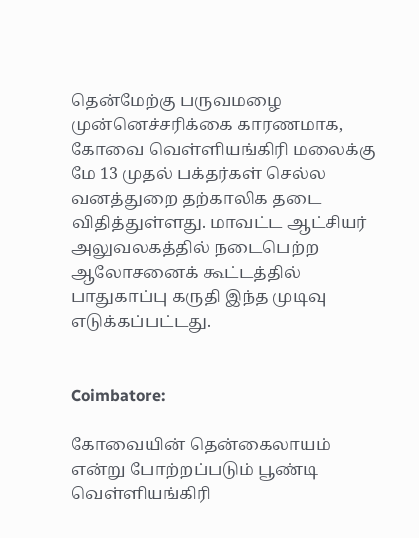தென்மேற்கு பருவமழை முன்னெச்சரிக்கை காரணமாக, கோவை வெள்ளியங்கிரி மலைக்கு மே 13 முதல் பக்தர்கள் செல்ல வனத்துறை தற்காலிக தடை விதித்துள்ளது. மாவட்ட ஆட்சியர் அலுவலகத்தில் நடைபெற்ற ஆலோசனைக் கூட்டத்தில் பாதுகாப்பு கருதி இந்த முடிவு எடுக்கப்பட்டது.


Coimbatore:

கோவையின் தென்கைலாயம் என்று போற்றப்படும் பூண்டி வெள்ளியங்கிரி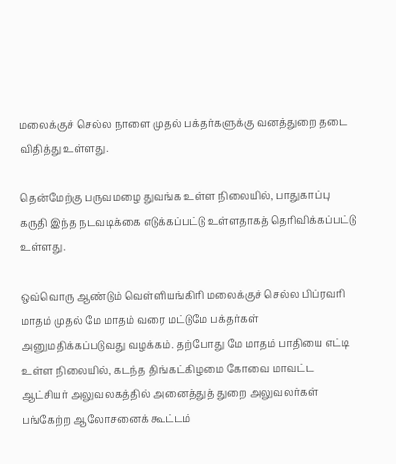மலைக்குச் செல்ல நாளை முதல் பக்தர்களுக்கு வனத்துறை தடை விதித்து உள்ளது.

தென்மேற்கு பருவமழை துவங்க உள்ள நிலையில், பாதுகாப்பு கருதி இந்த நடவடிக்கை எடுக்கப்பட்டு உள்ளதாகத் தெரிவிக்கப்பட்டு உள்ளது.

ஒவ்வொரு ஆண்டும் வெள்ளியங்கிரி மலைக்குச் செல்ல பிப்ரவரி மாதம் முதல் மே மாதம் வரை மட்டுமே பக்தர்கள் அனுமதிக்கப்படுவது வழக்கம். தற்போது மே மாதம் பாதியை எட்டி உள்ள நிலையில், கடந்த திங்கட்கிழமை கோவை மாவட்ட ஆட்சியர் அலுவலகத்தில் அனைத்துத் துறை அலுவலர்கள் பங்கேற்ற ஆலோசனைக் கூட்டம்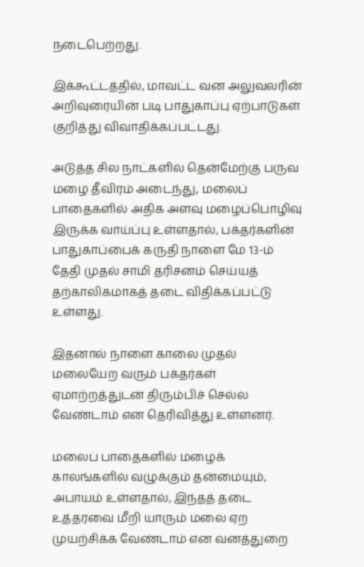நடைபெற்றது.

இக்கூட்டத்தில், மாவட்ட வன அலுவலரின் அறிவுரையின் படி பாதுகாப்பு ஏற்பாடுகள் குறித்து விவாதிக்கப்பட்டது.

அடுத்த சில நாட்களில் தென்மேற்கு பருவ மழை தீவிரம் அடைந்து, மலைப் பாதைகளில் அதிக அளவு மழைப்பொழிவு இருக்க வாய்ப்பு உள்ளதால், பக்தர்களின் பாதுகாப்பைக் கருதி நாளை மே 13-ம் தேதி முதல் சாமி தரிசனம் செய்யத் தற்காலிகமாகத் தடை விதிக்கப்பட்டு உள்ளது.

இதனால் நாளை காலை முதல் மலையேற வரும் பக்தர்கள் ஏமாற்றத்துடன் திரும்பிச் செல்ல வேண்டாம் என தெரிவித்து உள்ளனர்.

மலைப் பாதைகளில் மழைக் காலங்களில் வழுக்கும் தன்மையும், அபாயம் உள்ளதால், இந்தத் தடை உத்தரவை மீறி யாரும் மலை ஏற முயற்சிக்க வேண்டாம் என வனத்துறை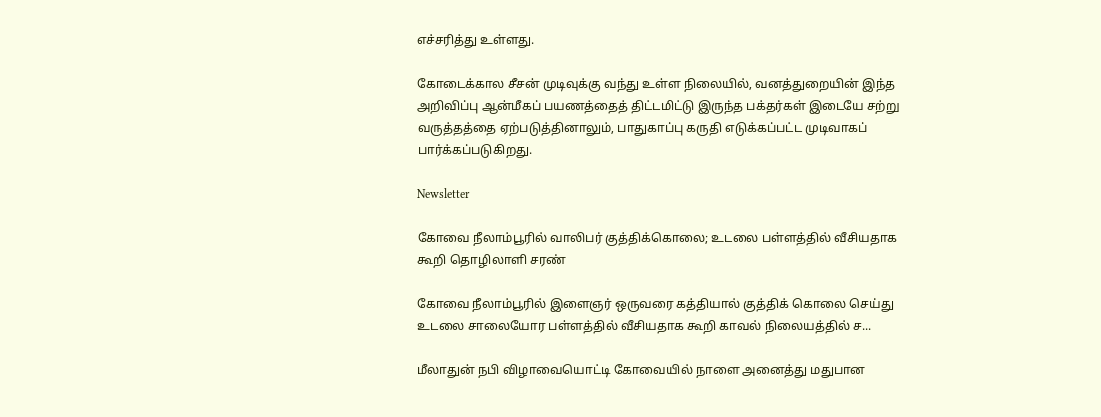எச்சரித்து உள்ளது.

கோடைக்கால சீசன் முடிவுக்கு வந்து உள்ள நிலையில், வனத்துறையின் இந்த அறிவிப்பு ஆன்மீகப் பயணத்தைத் திட்டமிட்டு இருந்த பக்தர்கள் இடையே சற்று வருத்தத்தை ஏற்படுத்தினாலும், பாதுகாப்பு கருதி எடுக்கப்பட்ட முடிவாகப் பார்க்கப்படுகிறது.

Newsletter

கோவை நீலாம்பூரில் வாலிபர் குத்திக்கொலை; உடலை பள்ளத்தில் வீசியதாக கூறி தொழிலாளி சரண்

கோவை நீலாம்பூரில் இளைஞர் ஒருவரை கத்தியால் குத்திக் கொலை செய்து உடலை சாலையோர பள்ளத்தில் வீசியதாக கூறி காவல் நிலையத்தில் ச...

மீலாதுன் நபி விழாவையொட்டி கோவையில் நாளை அனைத்து மதுபான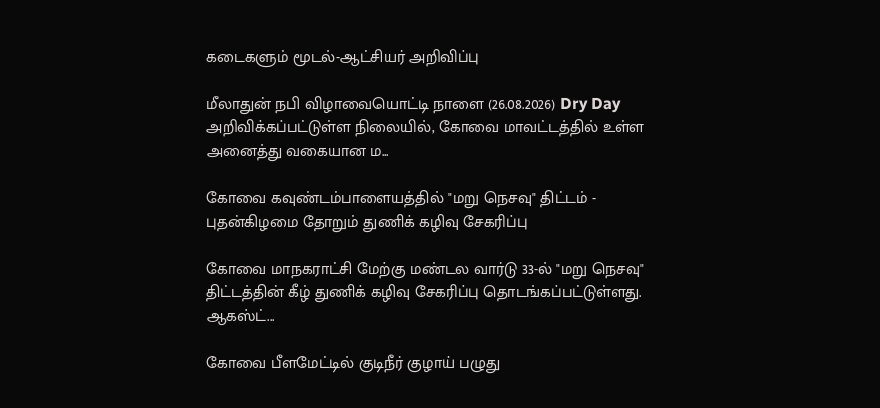கடைகளும் மூடல்-ஆட்சியர் அறிவிப்பு

மீலாதுன் நபி விழாவையொட்டி நாளை (26.08.2026) Dry Day அறிவிக்கப்பட்டுள்ள நிலையில், கோவை மாவட்டத்தில் உள்ள அனைத்து வகையான ம...

கோவை கவுண்டம்பாளையத்தில் "மறு நெசவு" திட்டம் - புதன்கிழமை தோறும் துணிக் கழிவு சேகரிப்பு

கோவை மாநகராட்சி மேற்கு மண்டல வார்டு 33-ல் "மறு நெசவு" திட்டத்தின் கீழ் துணிக் கழிவு சேகரிப்பு தொடங்கப்பட்டுள்ளது. ஆகஸ்ட்...

கோவை பீளமேட்டில் குடிநீர் குழாய் பழுது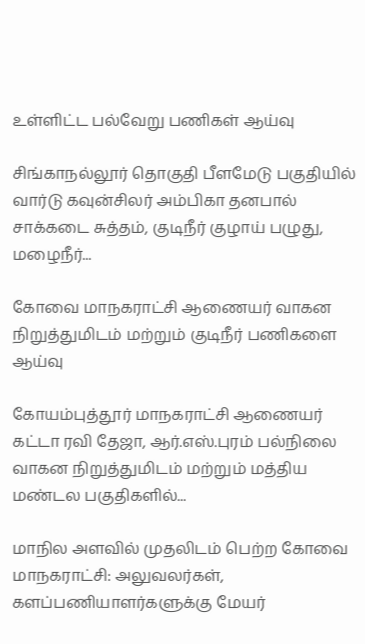உள்ளிட்ட பல்வேறு பணிகள் ஆய்வு

சிங்காநல்லூர் தொகுதி பீளமேடு பகுதியில் வார்டு கவுன்சிலர் அம்பிகா தனபால் சாக்கடை சுத்தம், குடிநீர் குழாய் பழுது, மழைநீர்...

கோவை மாநகராட்சி ஆணையர் வாகன நிறுத்துமிடம் மற்றும் குடிநீர் பணிகளை ஆய்வு

கோயம்புத்தூர் மாநகராட்சி ஆணையர் கட்டா ரவி தேஜா, ஆர்.எஸ்.புரம் பல்நிலை வாகன நிறுத்துமிடம் மற்றும் மத்திய மண்டல பகுதிகளில்...

மாநில அளவில் முதலிடம் பெற்ற கோவை மாநகராட்சி: அலுவலர்கள், களப்பணியாளர்களுக்கு மேயர்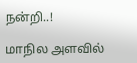நன்றி..!

மாநில அளவில்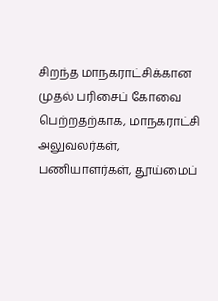சிறந்த மாநகராட்சிக்கான முதல் பரிசைப் கோவை பெற்றதற்காக, மாநகராட்சி அலுவலர்கள், பணியாளர்கள், தூய்மைப்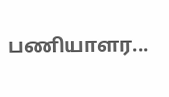பணியாளர...